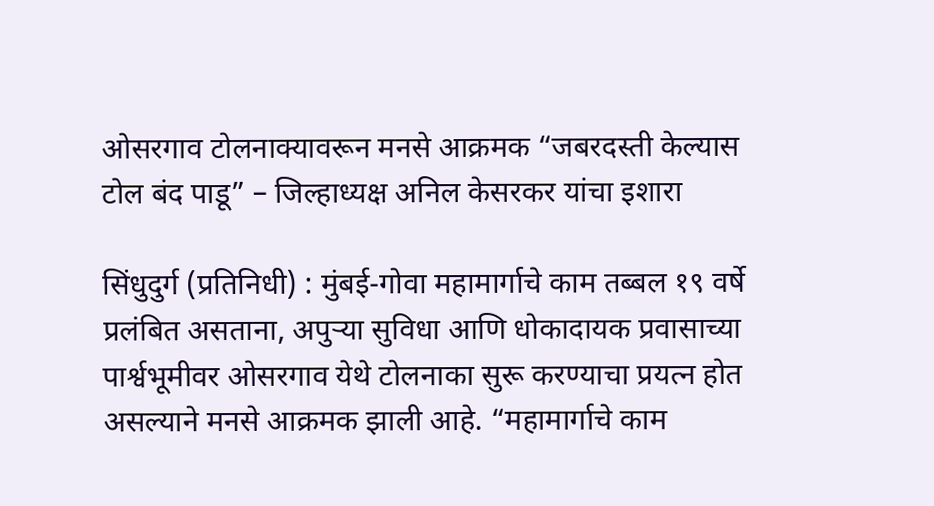ओसरगाव टोलनाक्यावरून मनसे आक्रमक “जबरदस्ती केल्यास टोल बंद पाडू” – जिल्हाध्यक्ष अनिल केसरकर यांचा इशारा

सिंधुदुर्ग (प्रतिनिधी) : मुंबई-गोवा महामार्गाचे काम तब्बल १९ वर्षे प्रलंबित असताना, अपुऱ्या सुविधा आणि धोकादायक प्रवासाच्या पार्श्वभूमीवर ओसरगाव येथे टोलनाका सुरू करण्याचा प्रयत्न होत असल्याने मनसे आक्रमक झाली आहे. “महामार्गाचे काम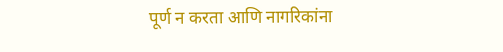पूर्ण न करता आणि नागरिकांना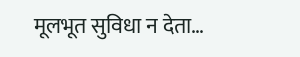मूलभूत सुविधा न देता…